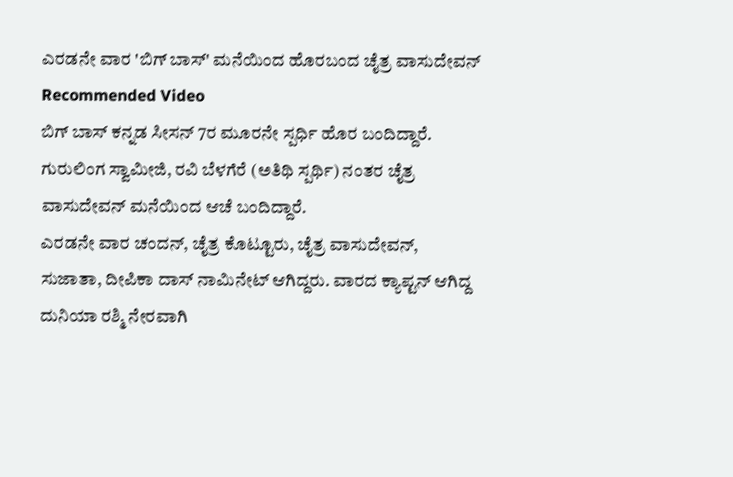ಎರಡನೇ ವಾರ 'ಬಿಗ್ ಬಾಸ್' ಮನೆಯಿಂದ ಹೊರಬಂದ ಚೈತ್ರ ವಾಸುದೇವನ್
Recommended Video
ಬಿಗ್ ಬಾಸ್ ಕನ್ನಡ ಸೀಸನ್ 7ರ ಮೂರನೇ ಸ್ಪರ್ಧಿ ಹೊರ ಬಂದಿದ್ದಾರೆ. ಗುರುಲಿಂಗ ಸ್ವಾಮೀಜಿ, ರವಿ ಬೆಳಗೆರೆ (ಅತಿಥಿ ಸ್ಪರ್ಥಿ) ನಂತರ ಚೈತ್ರ ವಾಸುದೇವನ್ ಮನೆಯಿಂದ ಆಚೆ ಬಂದಿದ್ದಾರೆ.
ಎರಡನೇ ವಾರ ಚಂದನ್, ಚೈತ್ರ ಕೊಟ್ಟೂರು, ಚೈತ್ರ ವಾಸುದೇವನ್, ಸುಜಾತಾ, ದೀಪಿಕಾ ದಾಸ್ ನಾಮಿನೇಟ್ ಆಗಿದ್ದರು. ವಾರದ ಕ್ಯಾಪ್ಟನ್ ಆಗಿದ್ದ ದುನಿಯಾ ರಶ್ಮಿ ನೇರವಾಗಿ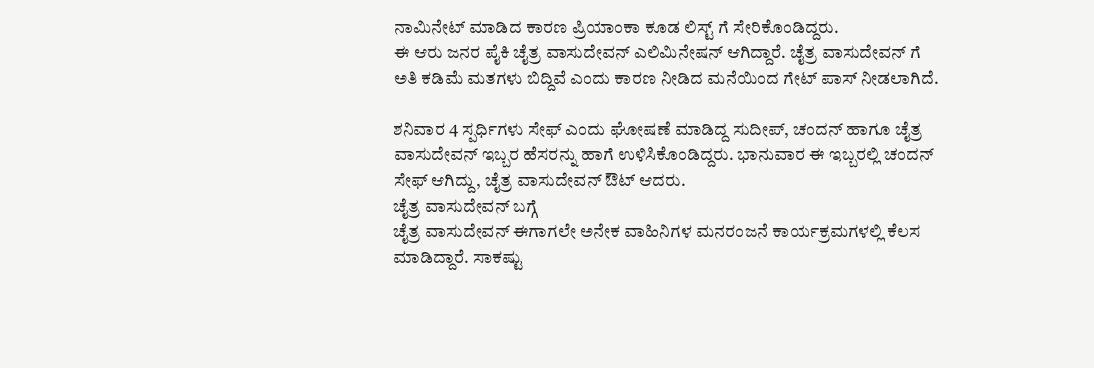ನಾಮಿನೇಟ್ ಮಾಡಿದ ಕಾರಣ ಪ್ರಿಯಾಂಕಾ ಕೂಡ ಲಿಸ್ಟ್ ಗೆ ಸೇರಿಕೊಂಡಿದ್ದರು.
ಈ ಆರು ಜನರ ಪೈಕಿ ಚೈತ್ರ ವಾಸುದೇವನ್ ಎಲಿಮಿನೇಷನ್ ಆಗಿದ್ದಾರೆ. ಚೈತ್ರ ವಾಸುದೇವನ್ ಗೆ ಅತಿ ಕಡಿಮೆ ಮತಗಳು ಬಿದ್ದಿವೆ ಎಂದು ಕಾರಣ ನೀಡಿದ ಮನೆಯಿಂದ ಗೇಟ್ ಪಾಸ್ ನೀಡಲಾಗಿದೆ.

ಶನಿವಾರ 4 ಸ್ಪರ್ಧಿಗಳು ಸೇಫ್ ಎಂದು ಘೋಷಣೆ ಮಾಡಿದ್ದ ಸುದೀಪ್, ಚಂದನ್ ಹಾಗೂ ಚೈತ್ರ ವಾಸುದೇವನ್ ಇಬ್ಬರ ಹೆಸರನ್ನು ಹಾಗೆ ಉಳಿಸಿಕೊಂಡಿದ್ದರು. ಭಾನುವಾರ ಈ ಇಬ್ಬರಲ್ಲಿ ಚಂದನ್ ಸೇಫ್ ಆಗಿದ್ದು, ಚೈತ್ರ ವಾಸುದೇವನ್ ಔಟ್ ಆದರು.
ಚೈತ್ರ ವಾಸುದೇವನ್ ಬಗ್ಗೆ
ಚೈತ್ರ ವಾಸುದೇವನ್ ಈಗಾಗಲೇ ಅನೇಕ ವಾಹಿನಿಗಳ ಮನರಂಜನೆ ಕಾರ್ಯಕ್ರಮಗಳಲ್ಲಿ ಕೆಲಸ ಮಾಡಿದ್ದಾರೆ. ಸಾಕಷ್ಟು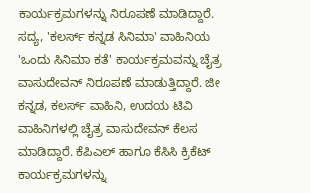ಕಾರ್ಯಕ್ರಮಗಳನ್ನು ನಿರೂಪಣೆ ಮಾಡಿದ್ದಾರೆ. ಸದ್ಯ, 'ಕಲರ್ಸ್ ಕನ್ನಡ ಸಿನಿಮಾ' ವಾಹಿನಿಯ 'ಒಂದು ಸಿನಿಮಾ ಕತೆ' ಕಾರ್ಯಕ್ರಮವನ್ನು ಚೈತ್ರ ವಾಸುದೇವನ್ ನಿರೂಪಣೆ ಮಾಡುತ್ತಿದ್ದಾರೆ. ಜೀ ಕನ್ನಡ, ಕಲರ್ಸ್ ವಾಹಿನಿ, ಉದಯ ಟಿವಿ ವಾಹಿನಿಗಳಲ್ಲಿ ಚೈತ್ರ ವಾಸುದೇವನ್ ಕೆಲಸ ಮಾಡಿದ್ದಾರೆ. ಕೆಪಿಎಲ್ ಹಾಗೂ ಕೆಸಿಸಿ ಕ್ರಿಕೆಟ್ ಕಾರ್ಯಕ್ರಮಗಳನ್ನು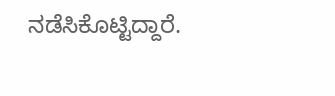ನಡೆಸಿಕೊಟ್ಟಿದ್ದಾರೆ.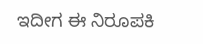ಇದೀಗ ಈ ನಿರೂಪಕಿ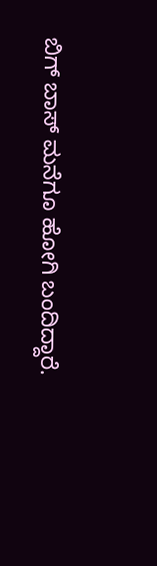ಬಿಗ್ ಬಾಸ್ ಮನೆಗೂ ಹೋಗಿ ಬಂದಿದ್ದಾರೆ.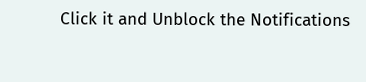Click it and Unblock the Notifications